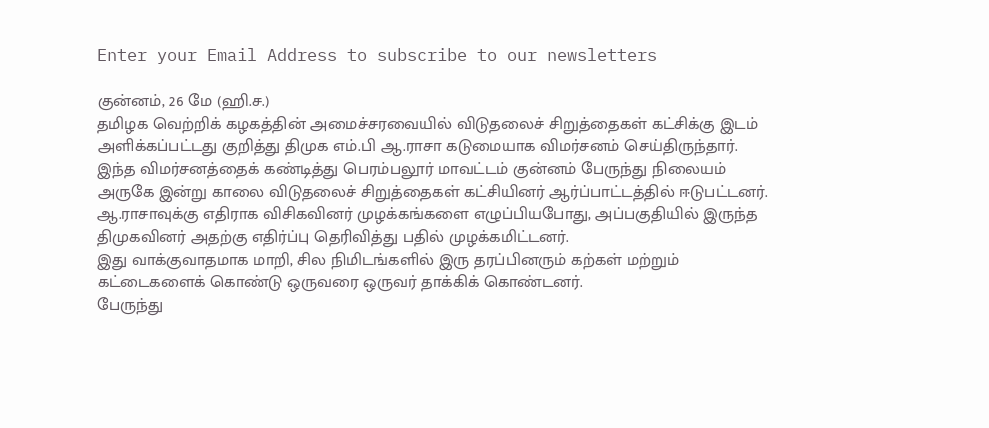Enter your Email Address to subscribe to our newsletters

குன்னம், 26 மே (ஹி.ச.)
தமிழக வெற்றிக் கழகத்தின் அமைச்சரவையில் விடுதலைச் சிறுத்தைகள் கட்சிக்கு இடம் அளிக்கப்பட்டது குறித்து திமுக எம்.பி ஆ.ராசா கடுமையாக விமர்சனம் செய்திருந்தார்.
இந்த விமர்சனத்தைக் கண்டித்து பெரம்பலூர் மாவட்டம் குன்னம் பேருந்து நிலையம் அருகே இன்று காலை விடுதலைச் சிறுத்தைகள் கட்சியினர் ஆர்ப்பாட்டத்தில் ஈடுபட்டனர்.
ஆ.ராசாவுக்கு எதிராக விசிகவினர் முழக்கங்களை எழுப்பியபோது, அப்பகுதியில் இருந்த திமுகவினர் அதற்கு எதிர்ப்பு தெரிவித்து பதில் முழக்கமிட்டனர்.
இது வாக்குவாதமாக மாறி, சில நிமிடங்களில் இரு தரப்பினரும் கற்கள் மற்றும் கட்டைகளைக் கொண்டு ஒருவரை ஒருவர் தாக்கிக் கொண்டனர்.
பேருந்து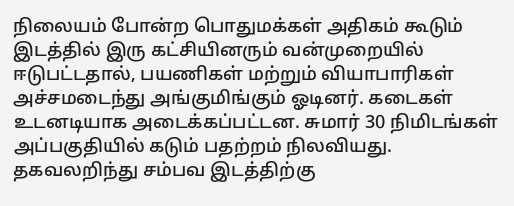நிலையம் போன்ற பொதுமக்கள் அதிகம் கூடும் இடத்தில் இரு கட்சியினரும் வன்முறையில் ஈடுபட்டதால், பயணிகள் மற்றும் வியாபாரிகள் அச்சமடைந்து அங்குமிங்கும் ஓடினர். கடைகள் உடனடியாக அடைக்கப்பட்டன. சுமார் 30 நிமிடங்கள் அப்பகுதியில் கடும் பதற்றம் நிலவியது.
தகவலறிந்து சம்பவ இடத்திற்கு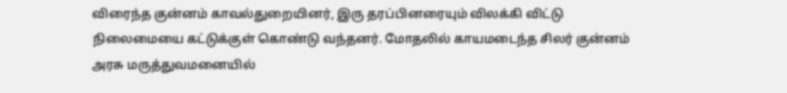விரைந்த குன்னம் காவல்துறையினர், இரு தரப்பினரையும் விலக்கி விட்டு நிலைமையை கட்டுக்குள் கொண்டு வந்தனர். மோதலில் காயமடைந்த சிலர் குன்னம் அரசு மருத்துவமனையில்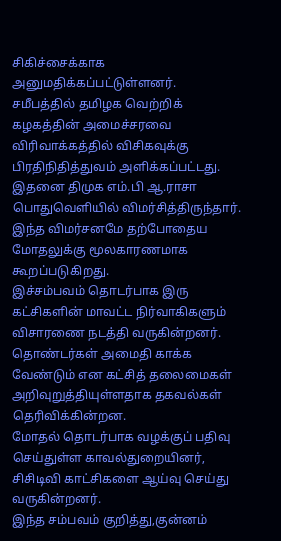சிகிச்சைக்காக அனுமதிக்கப்பட்டுள்ளனர்.
சமீபத்தில் தமிழக வெற்றிக் கழகத்தின் அமைச்சரவை விரிவாக்கத்தில் விசிகவுக்கு பிரதிநிதித்துவம் அளிக்கப்பட்டது. இதனை திமுக எம்.பி ஆ.ராசா பொதுவெளியில் விமர்சித்திருந்தார். இந்த விமர்சனமே தற்போதைய மோதலுக்கு மூலகாரணமாக கூறப்படுகிறது.
இச்சம்பவம் தொடர்பாக இரு கட்சிகளின் மாவட்ட நிர்வாகிகளும் விசாரணை நடத்தி வருகின்றனர். தொண்டர்கள் அமைதி காக்க வேண்டும் என கட்சித் தலைமைகள் அறிவுறுத்தியுள்ளதாக தகவல்கள் தெரிவிக்கின்றன.
மோதல் தொடர்பாக வழக்குப் பதிவு செய்துள்ள காவல்துறையினர், சிசிடிவி காட்சிகளை ஆய்வு செய்து வருகின்றனர்.
இந்த சம்பவம் குறித்து,குன்னம்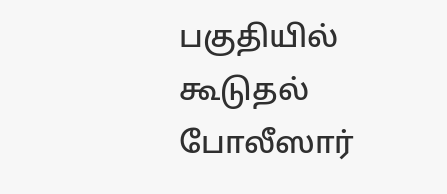பகுதியில் கூடுதல் போலீஸார்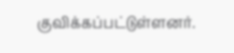குவிக்கப்பட்டுள்ளனர்.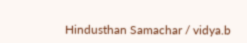Hindusthan Samachar / vidya.b